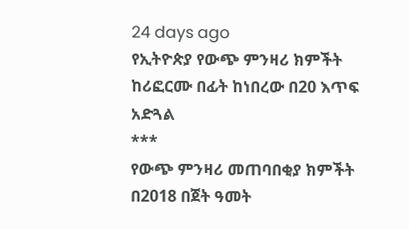24 days ago
የኢትዮጵያ የውጭ ምንዛሪ ክምችት ከሪፎርሙ በፊት ከነበረው በ20 እጥፍ አድጓል
***
የውጭ ምንዛሪ መጠባበቂያ ክምችት በ2018 በጀት ዓመት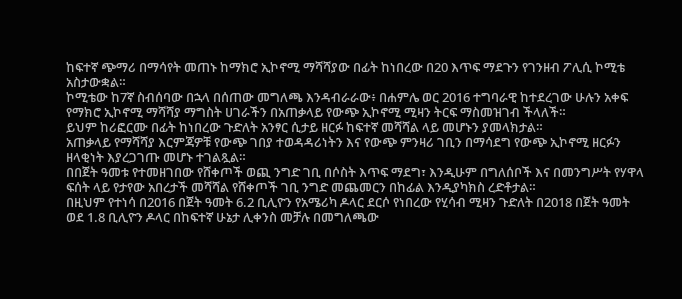ከፍተኛ ጭማሪ በማሳየት መጠኑ ከማክሮ ኢኮኖሚ ማሻሻያው በፊት ከነበረው በ20 እጥፍ ማደጉን የገንዘብ ፖሊሲ ኮሚቴ አስታውቋል።
ኮሚቴው ከ7ኛ ስብሰባው በኋላ በሰጠው መግለጫ እንዳብራራው፥ በሐምሌ ወር 2016 ተግባራዊ ከተደረገው ሁሉን አቀፍ የማክሮ ኢኮኖሚ ማሻሻያ ማግስት ሀገራችን በአጠቃላይ የውጭ ኢኮኖሚ ሚዛን ትርፍ ማስመዝገብ ችላለች።
ይህም ከሪፎርሙ በፊት ከነበረው ጉድለት አንፃር ሲታይ ዘርፉ ከፍተኛ መሻሻል ላይ መሆኑን ያመላክታል።
አጠቃላይ የማሻሻያ እርምጃዎቹ የውጭ ገበያ ተወዳዳሪነትን እና የውጭ ምንዛሪ ገቢን በማሳደግ የውጭ ኢኮኖሚ ዘርፉን ዘላቂነት እያረጋገጡ መሆኑ ተገልጿል።
በበጀት ዓመቱ የተመዘገበው የሸቀጦች ወጪ ንግድ ገቢ በሶስት እጥፍ ማደግ፣ እንዲሁም በግለሰቦች እና በመንግሥት የሃዋላ ፍሰት ላይ የታየው አበረታች መሻሻል የሸቀጦች ገቢ ንግድ መጨመርን በከፊል እንዲያካክስ ረድቶታል።
በዚህም የተነሳ በ2016 በጀት ዓመት 6.2 ቢሊዮን የአሜሪካ ዶላር ደርሶ የነበረው የሂሳብ ሚዛን ጉድለት በ2018 በጀት ዓመት ወደ 1.8 ቢሊዮን ዶላር በከፍተኛ ሁኔታ ሊቀንስ መቻሉ በመግለጫው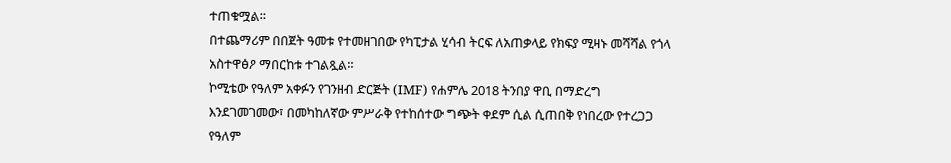ተጠቁሟል።
በተጨማሪም በበጀት ዓመቱ የተመዘገበው የካፒታል ሂሳብ ትርፍ ለአጠቃላይ የክፍያ ሚዛኑ መሻሻል የጎላ አስተዋፅዖ ማበርከቱ ተገልጿል።
ኮሚቴው የዓለም አቀፉን የገንዘብ ድርጅት (IMF) የሐምሌ 2018 ትንበያ ዋቢ በማድረግ እንደገመገመው፣ በመካከለኛው ምሥራቅ የተከሰተው ግጭት ቀደም ሲል ሲጠበቅ የነበረው የተረጋጋ የዓለም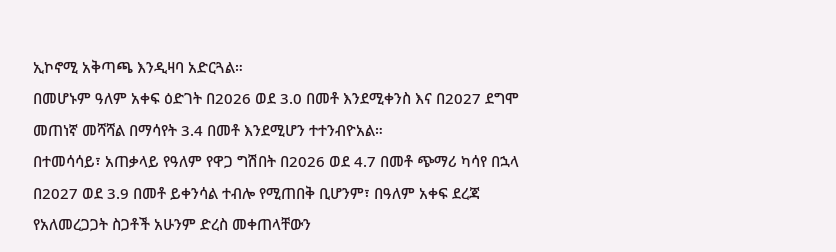ኢኮኖሚ አቅጣጫ እንዲዛባ አድርጓል።
በመሆኑም ዓለም አቀፍ ዕድገት በ2026 ወደ 3.0 በመቶ እንደሚቀንስ እና በ2027 ደግሞ መጠነኛ መሻሻል በማሳየት 3.4 በመቶ እንደሚሆን ተተንብዮአል።
በተመሳሳይ፣ አጠቃላይ የዓለም የዋጋ ግሽበት በ2026 ወደ 4.7 በመቶ ጭማሪ ካሳየ በኋላ በ2027 ወደ 3.9 በመቶ ይቀንሳል ተብሎ የሚጠበቅ ቢሆንም፣ በዓለም አቀፍ ደረጃ የአለመረጋጋት ስጋቶች አሁንም ድረስ መቀጠላቸውን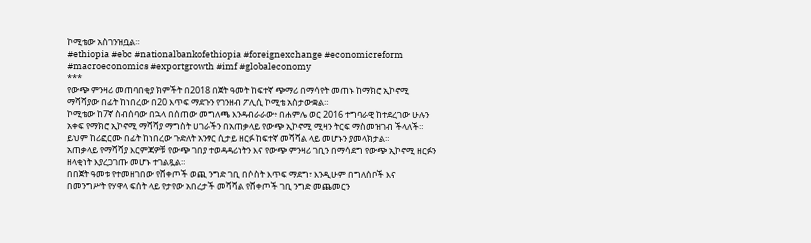ኮሚቴው አስገንዝቧል።
#ethiopia #ebc #nationalbankofethiopia #foreignexchange #economicreform #macroeconomics #exportgrowth #imf #globaleconomy
***
የውጭ ምንዛሪ መጠባበቂያ ክምችት በ2018 በጀት ዓመት ከፍተኛ ጭማሪ በማሳየት መጠኑ ከማክሮ ኢኮኖሚ ማሻሻያው በፊት ከነበረው በ20 እጥፍ ማደጉን የገንዘብ ፖሊሲ ኮሚቴ አስታውቋል።
ኮሚቴው ከ7ኛ ስብሰባው በኋላ በሰጠው መግለጫ እንዳብራራው፥ በሐምሌ ወር 2016 ተግባራዊ ከተደረገው ሁሉን አቀፍ የማክሮ ኢኮኖሚ ማሻሻያ ማግስት ሀገራችን በአጠቃላይ የውጭ ኢኮኖሚ ሚዛን ትርፍ ማስመዝገብ ችላለች።
ይህም ከሪፎርሙ በፊት ከነበረው ጉድለት አንፃር ሲታይ ዘርፉ ከፍተኛ መሻሻል ላይ መሆኑን ያመላክታል።
አጠቃላይ የማሻሻያ እርምጃዎቹ የውጭ ገበያ ተወዳዳሪነትን እና የውጭ ምንዛሪ ገቢን በማሳደግ የውጭ ኢኮኖሚ ዘርፉን ዘላቂነት እያረጋገጡ መሆኑ ተገልጿል።
በበጀት ዓመቱ የተመዘገበው የሸቀጦች ወጪ ንግድ ገቢ በሶስት እጥፍ ማደግ፣ እንዲሁም በግለሰቦች እና በመንግሥት የሃዋላ ፍሰት ላይ የታየው አበረታች መሻሻል የሸቀጦች ገቢ ንግድ መጨመርን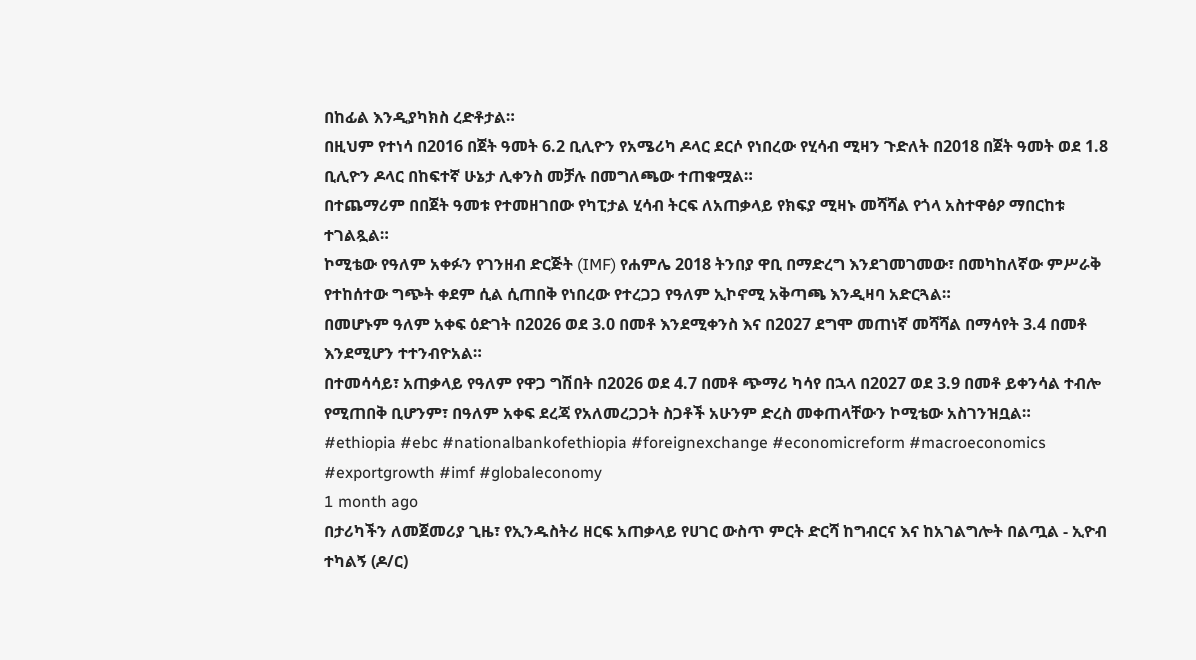በከፊል እንዲያካክስ ረድቶታል።
በዚህም የተነሳ በ2016 በጀት ዓመት 6.2 ቢሊዮን የአሜሪካ ዶላር ደርሶ የነበረው የሂሳብ ሚዛን ጉድለት በ2018 በጀት ዓመት ወደ 1.8 ቢሊዮን ዶላር በከፍተኛ ሁኔታ ሊቀንስ መቻሉ በመግለጫው ተጠቁሟል።
በተጨማሪም በበጀት ዓመቱ የተመዘገበው የካፒታል ሂሳብ ትርፍ ለአጠቃላይ የክፍያ ሚዛኑ መሻሻል የጎላ አስተዋፅዖ ማበርከቱ ተገልጿል።
ኮሚቴው የዓለም አቀፉን የገንዘብ ድርጅት (IMF) የሐምሌ 2018 ትንበያ ዋቢ በማድረግ እንደገመገመው፣ በመካከለኛው ምሥራቅ የተከሰተው ግጭት ቀደም ሲል ሲጠበቅ የነበረው የተረጋጋ የዓለም ኢኮኖሚ አቅጣጫ እንዲዛባ አድርጓል።
በመሆኑም ዓለም አቀፍ ዕድገት በ2026 ወደ 3.0 በመቶ እንደሚቀንስ እና በ2027 ደግሞ መጠነኛ መሻሻል በማሳየት 3.4 በመቶ እንደሚሆን ተተንብዮአል።
በተመሳሳይ፣ አጠቃላይ የዓለም የዋጋ ግሽበት በ2026 ወደ 4.7 በመቶ ጭማሪ ካሳየ በኋላ በ2027 ወደ 3.9 በመቶ ይቀንሳል ተብሎ የሚጠበቅ ቢሆንም፣ በዓለም አቀፍ ደረጃ የአለመረጋጋት ስጋቶች አሁንም ድረስ መቀጠላቸውን ኮሚቴው አስገንዝቧል።
#ethiopia #ebc #nationalbankofethiopia #foreignexchange #economicreform #macroeconomics #exportgrowth #imf #globaleconomy
1 month ago
በታሪካችን ለመጀመሪያ ጊዜ፣ የኢንዱስትሪ ዘርፍ አጠቃላይ የሀገር ውስጥ ምርት ድርሻ ከግብርና እና ከአገልግሎት በልጧል - ኢዮብ ተካልኝ (ዶ/ር)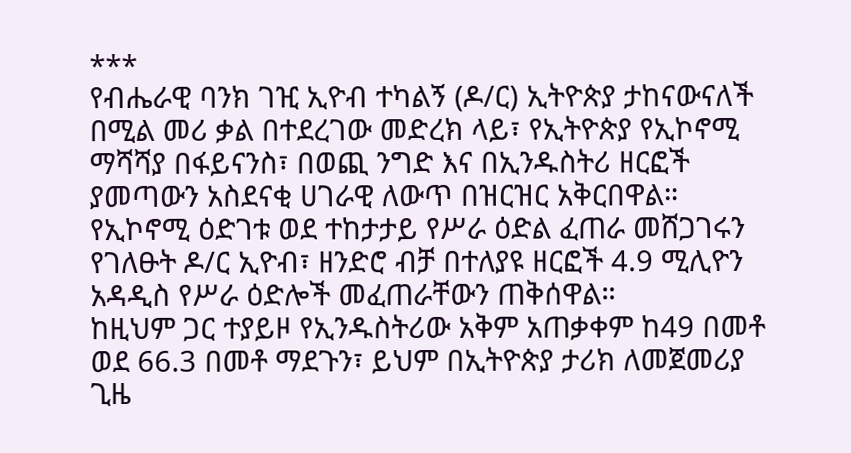***
የብሔራዊ ባንክ ገዢ ኢዮብ ተካልኝ (ዶ/ር) ኢትዮጵያ ታከናውናለች በሚል መሪ ቃል በተደረገው መድረክ ላይ፣ የኢትዮጵያ የኢኮኖሚ ማሻሻያ በፋይናንስ፣ በወጪ ንግድ እና በኢንዱስትሪ ዘርፎች ያመጣውን አስደናቂ ሀገራዊ ለውጥ በዝርዝር አቅርበዋል።
የኢኮኖሚ ዕድገቱ ወደ ተከታታይ የሥራ ዕድል ፈጠራ መሸጋገሩን የገለፁት ዶ/ር ኢዮብ፣ ዘንድሮ ብቻ በተለያዩ ዘርፎች 4.9 ሚሊዮን አዳዲስ የሥራ ዕድሎች መፈጠራቸውን ጠቅሰዋል።
ከዚህም ጋር ተያይዞ የኢንዱስትሪው አቅም አጠቃቀም ከ49 በመቶ ወደ 66.3 በመቶ ማደጉን፣ ይህም በኢትዮጵያ ታሪክ ለመጀመሪያ ጊዜ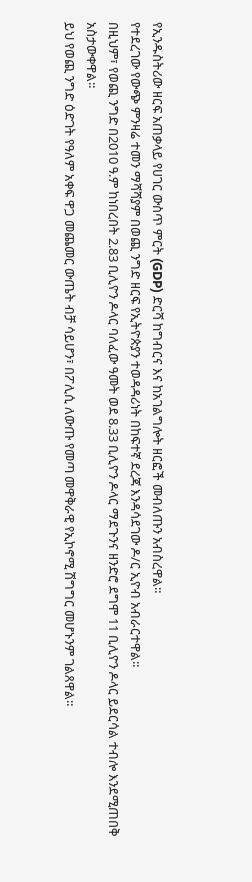የኢንዱስትሪው ዘርፍ አጠቃላይ የሀገር ውስጥ ምርት (GDP) ድርሻ ከግብርና እና ከአገልግሎት ዘርፎች መብለጡን አብስረዋል።
የተደረገው የውጭ ምንዛሬ ተመን ማሻሻያም በወጪ ንግድ ዘርፍ የኢትዮጵያን ተወዳዳሪነት በከፍተኛ ደረጃ እንዳሳደገው ዶ/ር ኢዮብ አብራርተዋል።
በዚህም፣ የወጪ ንግድ በ2010 ዓ.ም ከነበረበት 2.83 ቢሊዮን ዶላር ባለፈው ዓመት ወደ 8.33 ቢሊዮን ዶላር ማደጉንና ዘንድሮ ደግሞ 11 ቢሊዮን ዶላር ይደርሳል ተብሎ እንደሚጠበቅ አስታውቀዋል።
ይህ የወጪ ንግድ ዕድገት የዓለም አቀፍ ዋጋ መጨመር ውጤት ብቻ ሳይሆን፣ በፖሊሲ ለውጡ የመጣ መዋቅራዊ የኢኮኖሚ ሽግግር መሆኑንም ገልጸዋል።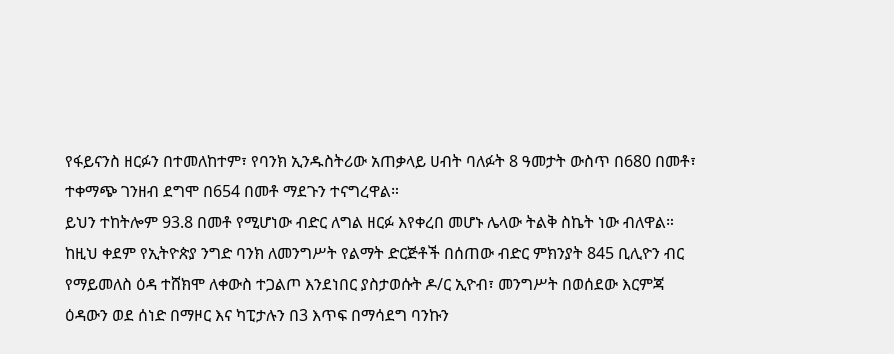የፋይናንስ ዘርፉን በተመለከተም፣ የባንክ ኢንዱስትሪው አጠቃላይ ሀብት ባለፉት 8 ዓመታት ውስጥ በ680 በመቶ፣ ተቀማጭ ገንዘብ ደግሞ በ654 በመቶ ማደጉን ተናግረዋል።
ይህን ተከትሎም 93.8 በመቶ የሚሆነው ብድር ለግል ዘርፉ እየቀረበ መሆኑ ሌላው ትልቅ ስኬት ነው ብለዋል።
ከዚህ ቀደም የኢትዮጵያ ንግድ ባንክ ለመንግሥት የልማት ድርጅቶች በሰጠው ብድር ምክንያት 845 ቢሊዮን ብር የማይመለስ ዕዳ ተሸክሞ ለቀውስ ተጋልጦ እንደነበር ያስታወሱት ዶ/ር ኢዮብ፣ መንግሥት በወሰደው እርምጃ ዕዳውን ወደ ሰነድ በማዞር እና ካፒታሉን በ3 እጥፍ በማሳደግ ባንኩን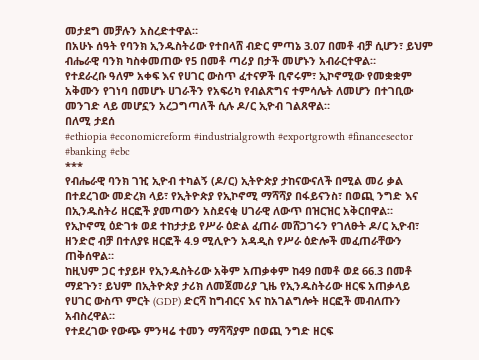መታደግ መቻሉን አስረድተዋል።
በአሁኑ ሰዓት የባንክ ኢንዱስትሪው የተበላሸ ብድር ምጣኔ 3.07 በመቶ ብቻ ሲሆን፣ ይህም ብሔራዊ ባንክ ካስቀመጠው የ5 በመቶ ጣሪያ በታች መሆኑን አብራርተዋል።
የተደራረቡ ዓለም አቀፍ እና የሀገር ውስጥ ፈተናዎች ቢኖሩም፣ ኢኮኖሚው የመቋቋም አቅሙን የገነባ በመሆኑ ሀገራችን የአፍሪካ የብልጽግና ተምሳሌት ለመሆን በተገቢው መንገድ ላይ መሆኗን አረጋግጣለች ሲሉ ዶ/ር ኢዮብ ገልጸዋል።
በለሚ ታደሰ
#ethiopia #economicreform #industrialgrowth #exportgrowth #financesector #banking #ebc
***
የብሔራዊ ባንክ ገዢ ኢዮብ ተካልኝ (ዶ/ር) ኢትዮጵያ ታከናውናለች በሚል መሪ ቃል በተደረገው መድረክ ላይ፣ የኢትዮጵያ የኢኮኖሚ ማሻሻያ በፋይናንስ፣ በወጪ ንግድ እና በኢንዱስትሪ ዘርፎች ያመጣውን አስደናቂ ሀገራዊ ለውጥ በዝርዝር አቅርበዋል።
የኢኮኖሚ ዕድገቱ ወደ ተከታታይ የሥራ ዕድል ፈጠራ መሸጋገሩን የገለፁት ዶ/ር ኢዮብ፣ ዘንድሮ ብቻ በተለያዩ ዘርፎች 4.9 ሚሊዮን አዳዲስ የሥራ ዕድሎች መፈጠራቸውን ጠቅሰዋል።
ከዚህም ጋር ተያይዞ የኢንዱስትሪው አቅም አጠቃቀም ከ49 በመቶ ወደ 66.3 በመቶ ማደጉን፣ ይህም በኢትዮጵያ ታሪክ ለመጀመሪያ ጊዜ የኢንዱስትሪው ዘርፍ አጠቃላይ የሀገር ውስጥ ምርት (GDP) ድርሻ ከግብርና እና ከአገልግሎት ዘርፎች መብለጡን አብስረዋል።
የተደረገው የውጭ ምንዛሬ ተመን ማሻሻያም በወጪ ንግድ ዘርፍ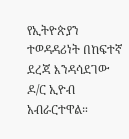የኢትዮጵያን ተወዳዳሪነት በከፍተኛ ደረጃ እንዳሳደገው ዶ/ር ኢዮብ አብራርተዋል።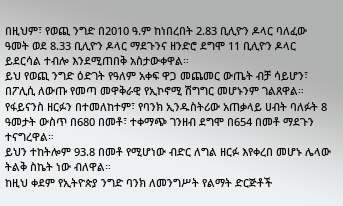በዚህም፣ የወጪ ንግድ በ2010 ዓ.ም ከነበረበት 2.83 ቢሊዮን ዶላር ባለፈው ዓመት ወደ 8.33 ቢሊዮን ዶላር ማደጉንና ዘንድሮ ደግሞ 11 ቢሊዮን ዶላር ይደርሳል ተብሎ እንደሚጠበቅ አስታውቀዋል።
ይህ የወጪ ንግድ ዕድገት የዓለም አቀፍ ዋጋ መጨመር ውጤት ብቻ ሳይሆን፣ በፖሊሲ ለውጡ የመጣ መዋቅራዊ የኢኮኖሚ ሽግግር መሆኑንም ገልጸዋል።
የፋይናንስ ዘርፉን በተመለከተም፣ የባንክ ኢንዱስትሪው አጠቃላይ ሀብት ባለፉት 8 ዓመታት ውስጥ በ680 በመቶ፣ ተቀማጭ ገንዘብ ደግሞ በ654 በመቶ ማደጉን ተናግረዋል።
ይህን ተከትሎም 93.8 በመቶ የሚሆነው ብድር ለግል ዘርፉ እየቀረበ መሆኑ ሌላው ትልቅ ስኬት ነው ብለዋል።
ከዚህ ቀደም የኢትዮጵያ ንግድ ባንክ ለመንግሥት የልማት ድርጅቶች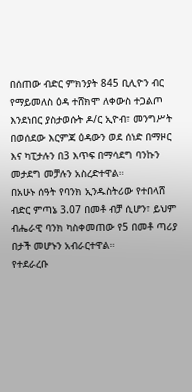በሰጠው ብድር ምክንያት 845 ቢሊዮን ብር የማይመለስ ዕዳ ተሸክሞ ለቀውስ ተጋልጦ እንደነበር ያስታወሱት ዶ/ር ኢዮብ፣ መንግሥት በወሰደው እርምጃ ዕዳውን ወደ ሰነድ በማዞር እና ካፒታሉን በ3 እጥፍ በማሳደግ ባንኩን መታደግ መቻሉን አስረድተዋል።
በአሁኑ ሰዓት የባንክ ኢንዱስትሪው የተበላሸ ብድር ምጣኔ 3.07 በመቶ ብቻ ሲሆን፣ ይህም ብሔራዊ ባንክ ካስቀመጠው የ5 በመቶ ጣሪያ በታች መሆኑን አብራርተዋል።
የተደራረቡ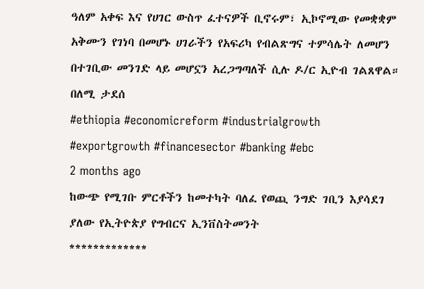ዓለም አቀፍ እና የሀገር ውስጥ ፈተናዎች ቢኖሩም፣ ኢኮኖሚው የመቋቋም አቅሙን የገነባ በመሆኑ ሀገራችን የአፍሪካ የብልጽግና ተምሳሌት ለመሆን በተገቢው መንገድ ላይ መሆኗን አረጋግጣለች ሲሉ ዶ/ር ኢዮብ ገልጸዋል።
በለሚ ታደሰ
#ethiopia #economicreform #industrialgrowth #exportgrowth #financesector #banking #ebc
2 months ago
ከውጭ የሚገቡ ምርቶችን ከመተካት ባለፈ የወጪ ንግድ ገቢን እያሳደገ ያለው የኢትዮጵያ የግብርና ኢንቨስትመንት
*************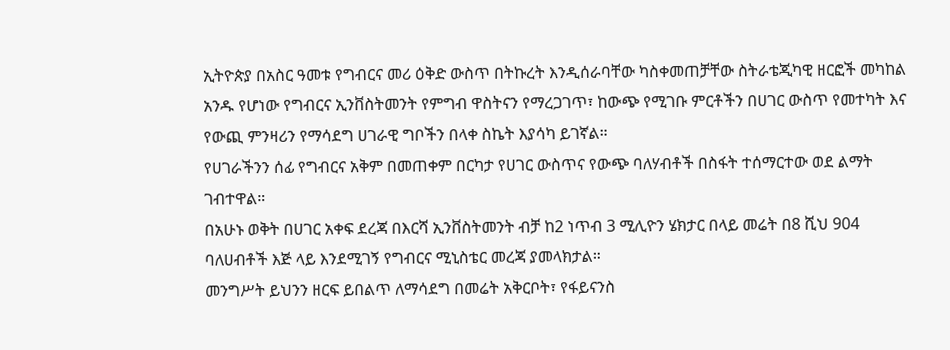ኢትዮጵያ በአስር ዓመቱ የግብርና መሪ ዕቅድ ውስጥ በትኩረት እንዲሰራባቸው ካስቀመጠቻቸው ስትራቴጂካዊ ዘርፎች መካከል አንዱ የሆነው የግብርና ኢንቨስትመንት የምግብ ዋስትናን የማረጋገጥ፣ ከውጭ የሚገቡ ምርቶችን በሀገር ውስጥ የመተካት እና የውጪ ምንዛሪን የማሳደግ ሀገራዊ ግቦችን በላቀ ስኬት እያሳካ ይገኛል።
የሀገራችንን ሰፊ የግብርና አቅም በመጠቀም በርካታ የሀገር ውስጥና የውጭ ባለሃብቶች በስፋት ተሰማርተው ወደ ልማት ገብተዋል።
በአሁኑ ወቅት በሀገር አቀፍ ደረጃ በእርሻ ኢንቨስትመንት ብቻ ከ2 ነጥብ 3 ሚሊዮን ሄክታር በላይ መሬት በ8 ሺህ 904 ባለሀብቶች እጅ ላይ እንደሚገኝ የግብርና ሚኒስቴር መረጃ ያመላክታል።
መንግሥት ይህንን ዘርፍ ይበልጥ ለማሳደግ በመሬት አቅርቦት፣ የፋይናንስ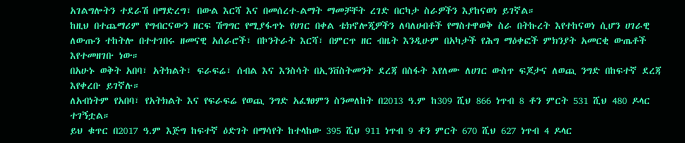አገልግሎትን ተደራሽ በማድረግ፣ በውል እርሻ እና በመሰረተ-ልማት ማመቻቸት ረገድ በርካታ ስራዎችን እያከናወነ ይገኛል።
ከዚህ በተጨማሪም የግብርናውን ዘርፍ ሽግግር የሚያፋጥኑ የሀገር በቀል ቴክኖሎጂዎችን ለባለሀብቶች የማስተዋወቅ ስራ በትኩረት እየተከናወነ ሲሆን ሀገራዊ ለውጡን ተከትሎ በተተገበሩ ዘመናዊ አሰራሮች፣ በኮንትራት እርሻ፣ በምርጥ ዘር ብዜት እንዲሁም በአካታች የሕግ ማዕቀፎች ምክንያት አመርቂ ውጤቶች እየተመዘገቡ ነው።
በአሁኑ ወቅት አበባ፣ አትክልት፣ ፍራፍሬ፣ ሰብል እና እንስሳት በኢንቨስትመንት ደረጃ በስፋት እየለሙ ለሀገር ውስጥ ፍጆታና ለወጪ ንግድ በከፍተኛ ደረጃ እየቀረቡ ይገኛሉ።
ለአብነትም የአበባ፣ የአትክልት እና የፍራፍሬ የወጪ ንግድ አፈፃፀምን ስንመለከት በ2013 ዓ.ም ከ309 ሺህ 866 ነጥብ 8 ቶን ምርት 531 ሺህ 480 ዶላር ተገኝቷል።
ይህ ቁጥር በ2017 ዓ.ም እጅግ ከፍተኛ ዕድገት በማሳየት ከተላከው 395 ሺህ 911 ነጥብ 9 ቶን ምርት 670 ሺህ 627 ነጥብ 4 ዶላር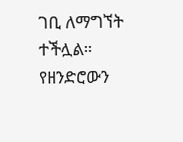ገቢ ለማግኘት ተችሏል።
የዘንድሮውን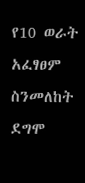የ10 ወራት አፈፃፀም ስንመለከት ደግሞ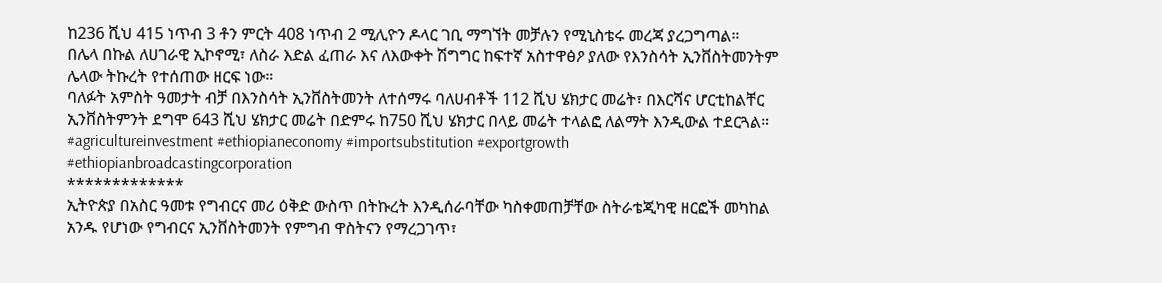ከ236 ሺህ 415 ነጥብ 3 ቶን ምርት 408 ነጥብ 2 ሚሊዮን ዶላር ገቢ ማግኘት መቻሉን የሚኒስቴሩ መረጃ ያረጋግጣል።
በሌላ በኩል ለሀገራዊ ኢኮኖሚ፣ ለስራ እድል ፈጠራ እና ለእውቀት ሽግግር ከፍተኛ አስተዋፅዖ ያለው የእንስሳት ኢንቨስትመንትም ሌላው ትኩረት የተሰጠው ዘርፍ ነው።
ባለፉት አምስት ዓመታት ብቻ በእንስሳት ኢንቨስትመንት ለተሰማሩ ባለሀብቶች 112 ሺህ ሄክታር መሬት፣ በእርሻና ሆርቲከልቸር ኢንቨስትምንት ደግሞ 643 ሺህ ሄክታር መሬት በድምሩ ከ750 ሺህ ሄክታር በላይ መሬት ተላልፎ ለልማት እንዲውል ተደርጓል።
#agricultureinvestment #ethiopianeconomy #importsubstitution #exportgrowth #ethiopianbroadcastingcorporation
*************
ኢትዮጵያ በአስር ዓመቱ የግብርና መሪ ዕቅድ ውስጥ በትኩረት እንዲሰራባቸው ካስቀመጠቻቸው ስትራቴጂካዊ ዘርፎች መካከል አንዱ የሆነው የግብርና ኢንቨስትመንት የምግብ ዋስትናን የማረጋገጥ፣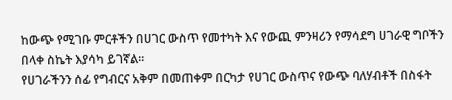ከውጭ የሚገቡ ምርቶችን በሀገር ውስጥ የመተካት እና የውጪ ምንዛሪን የማሳደግ ሀገራዊ ግቦችን በላቀ ስኬት እያሳካ ይገኛል።
የሀገራችንን ሰፊ የግብርና አቅም በመጠቀም በርካታ የሀገር ውስጥና የውጭ ባለሃብቶች በስፋት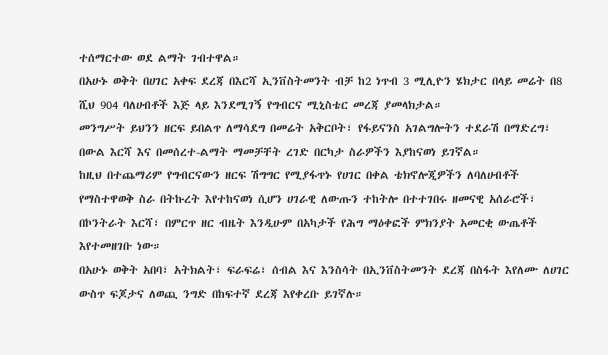ተሰማርተው ወደ ልማት ገብተዋል።
በአሁኑ ወቅት በሀገር አቀፍ ደረጃ በእርሻ ኢንቨስትመንት ብቻ ከ2 ነጥብ 3 ሚሊዮን ሄክታር በላይ መሬት በ8 ሺህ 904 ባለሀብቶች እጅ ላይ እንደሚገኝ የግብርና ሚኒስቴር መረጃ ያመላክታል።
መንግሥት ይህንን ዘርፍ ይበልጥ ለማሳደግ በመሬት አቅርቦት፣ የፋይናንስ አገልግሎትን ተደራሽ በማድረግ፣ በውል እርሻ እና በመሰረተ-ልማት ማመቻቸት ረገድ በርካታ ስራዎችን እያከናወነ ይገኛል።
ከዚህ በተጨማሪም የግብርናውን ዘርፍ ሽግግር የሚያፋጥኑ የሀገር በቀል ቴክኖሎጂዎችን ለባለሀብቶች የማስተዋወቅ ስራ በትኩረት እየተከናወነ ሲሆን ሀገራዊ ለውጡን ተከትሎ በተተገበሩ ዘመናዊ አሰራሮች፣ በኮንትራት እርሻ፣ በምርጥ ዘር ብዜት እንዲሁም በአካታች የሕግ ማዕቀፎች ምክንያት አመርቂ ውጤቶች እየተመዘገቡ ነው።
በአሁኑ ወቅት አበባ፣ አትክልት፣ ፍራፍሬ፣ ሰብል እና እንስሳት በኢንቨስትመንት ደረጃ በስፋት እየለሙ ለሀገር ውስጥ ፍጆታና ለወጪ ንግድ በከፍተኛ ደረጃ እየቀረቡ ይገኛሉ።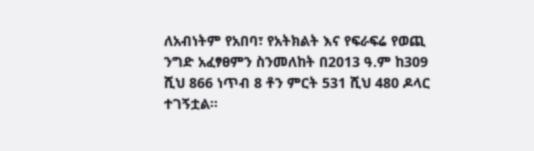ለአብነትም የአበባ፣ የአትክልት እና የፍራፍሬ የወጪ ንግድ አፈፃፀምን ስንመለከት በ2013 ዓ.ም ከ309 ሺህ 866 ነጥብ 8 ቶን ምርት 531 ሺህ 480 ዶላር ተገኝቷል።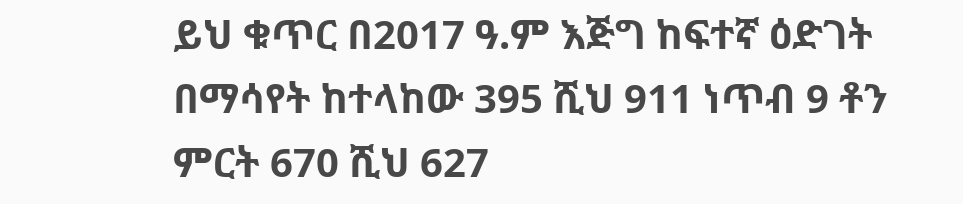ይህ ቁጥር በ2017 ዓ.ም እጅግ ከፍተኛ ዕድገት በማሳየት ከተላከው 395 ሺህ 911 ነጥብ 9 ቶን ምርት 670 ሺህ 627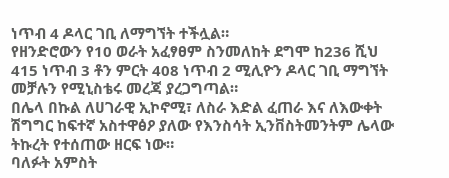ነጥብ 4 ዶላር ገቢ ለማግኘት ተችሏል።
የዘንድሮውን የ10 ወራት አፈፃፀም ስንመለከት ደግሞ ከ236 ሺህ 415 ነጥብ 3 ቶን ምርት 408 ነጥብ 2 ሚሊዮን ዶላር ገቢ ማግኘት መቻሉን የሚኒስቴሩ መረጃ ያረጋግጣል።
በሌላ በኩል ለሀገራዊ ኢኮኖሚ፣ ለስራ እድል ፈጠራ እና ለእውቀት ሽግግር ከፍተኛ አስተዋፅዖ ያለው የእንስሳት ኢንቨስትመንትም ሌላው ትኩረት የተሰጠው ዘርፍ ነው።
ባለፉት አምስት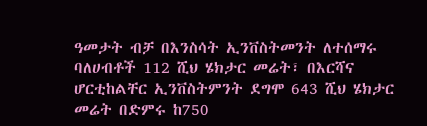ዓመታት ብቻ በእንስሳት ኢንቨስትመንት ለተሰማሩ ባለሀብቶች 112 ሺህ ሄክታር መሬት፣ በእርሻና ሆርቲከልቸር ኢንቨስትምንት ደግሞ 643 ሺህ ሄክታር መሬት በድምሩ ከ750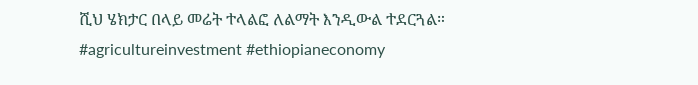ሺህ ሄክታር በላይ መሬት ተላልፎ ለልማት እንዲውል ተደርጓል።
#agricultureinvestment #ethiopianeconomy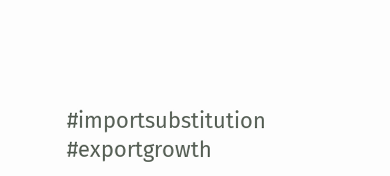#importsubstitution #exportgrowth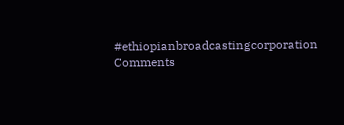#ethiopianbroadcastingcorporation
Comments